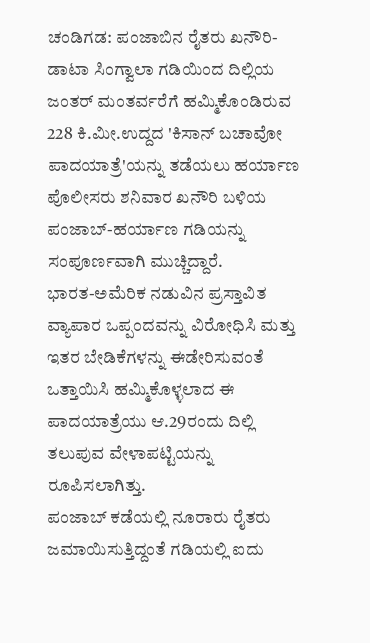ಚಂಡಿಗಡ: ಪಂಜಾಬಿನ ರೈತರು ಖನೌರಿ-ಡಾಟಾ ಸಿಂಗ್ವಾಲಾ ಗಡಿಯಿಂದ ದಿಲ್ಲಿಯ ಜಂತರ್ ಮಂತರ್ವರೆಗೆ ಹಮ್ಮಿಕೊಂಡಿರುವ 228 ಕಿ.ಮೀ.ಉದ್ದದ 'ಕಿಸಾನ್ ಬಚಾವೋ ಪಾದಯಾತ್ರೆ'ಯನ್ನು ತಡೆಯಲು ಹರ್ಯಾಣ ಪೊಲೀಸರು ಶನಿವಾರ ಖನೌರಿ ಬಳಿಯ ಪಂಜಾಬ್-ಹರ್ಯಾಣ ಗಡಿಯನ್ನು ಸಂಪೂರ್ಣವಾಗಿ ಮುಚ್ಚಿದ್ದಾರೆ.
ಭಾರತ-ಅಮೆರಿಕ ನಡುವಿನ ಪ್ರಸ್ತಾವಿತ ವ್ಯಾಪಾರ ಒಪ್ಪಂದವನ್ನು ವಿರೋಧಿಸಿ ಮತ್ತು ಇತರ ಬೇಡಿಕೆಗಳನ್ನು ಈಡೇರಿಸುವಂತೆ ಒತ್ತಾಯಿಸಿ ಹಮ್ಮಿಕೊಳ್ಳಲಾದ ಈ ಪಾದಯಾತ್ರೆಯು ಆ.29ರಂದು ದಿಲ್ಲಿ ತಲುಪುವ ವೇಳಾಪಟ್ಟಿಯನ್ನು ರೂಪಿಸಲಾಗಿತ್ತು.
ಪಂಜಾಬ್ ಕಡೆಯಲ್ಲಿ ನೂರಾರು ರೈತರು ಜಮಾಯಿಸುತ್ತಿದ್ದಂತೆ ಗಡಿಯಲ್ಲಿ ಐದು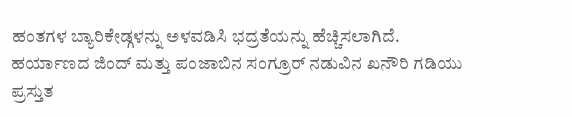ಹಂತಗಳ ಬ್ಯಾರಿಕೇಡ್ಗಳನ್ನು ಅಳವಡಿಸಿ ಭದ್ರತೆಯನ್ನು ಹೆಚ್ಚಿಸಲಾಗಿದೆ.
ಹರ್ಯಾಣದ ಜಿಂದ್ ಮತ್ತು ಪಂಜಾಬಿನ ಸಂಗ್ರೂರ್ ನಡುವಿನ ಖನೌರಿ ಗಡಿಯು ಪ್ರಸ್ತುತ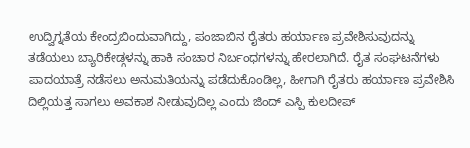ಉದ್ವಿಗ್ನತೆಯ ಕೇಂದ್ರಬಿಂದುವಾಗಿದ್ದು, ಪಂಜಾಬಿನ ರೈತರು ಹರ್ಯಾಣ ಪ್ರವೇಶಿಸುವುದನ್ನು ತಡೆಯಲು ಬ್ಯಾರಿಕೇಡ್ಗಳನ್ನು ಹಾಕಿ ಸಂಚಾರ ನಿರ್ಬಂಧಗಳನ್ನು ಹೇರಲಾಗಿದೆ. ರೈತ ಸಂಘಟನೆಗಳು ಪಾದಯಾತ್ರೆ ನಡೆಸಲು ಅನುಮತಿಯನ್ನು ಪಡೆದುಕೊಂಡಿಲ್ಲ, ಹೀಗಾಗಿ ರೈತರು ಹರ್ಯಾಣ ಪ್ರವೇಶಿಸಿ ದಿಲ್ಲಿಯತ್ತ ಸಾಗಲು ಅವಕಾಶ ನೀಡುವುದಿಲ್ಲ ಎಂದು ಜಿಂದ್ ಎಸ್ಪಿ ಕುಲದೀಪ್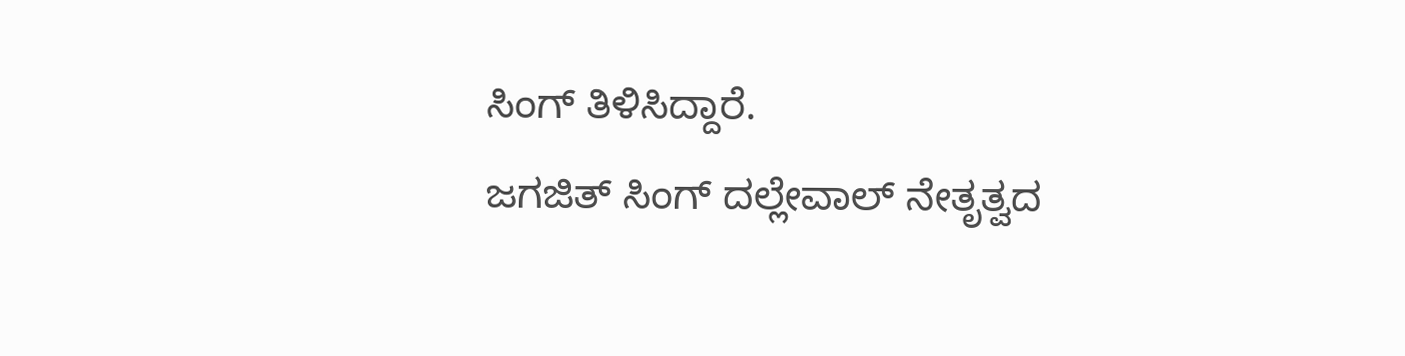ಸಿಂಗ್ ತಿಳಿಸಿದ್ದಾರೆ.
ಜಗಜಿತ್ ಸಿಂಗ್ ದಲ್ಲೇವಾಲ್ ನೇತೃತ್ವದ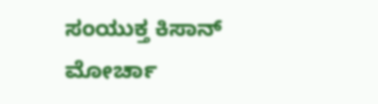ಸಂಯುಕ್ತ ಕಿಸಾನ್ ಮೋರ್ಚಾ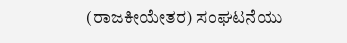(ರಾಜಕೀಯೇತರ) ಸಂಘಟನೆಯು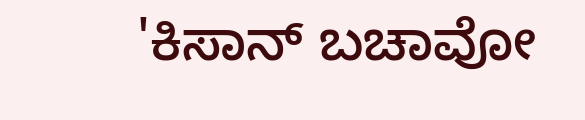'ಕಿಸಾನ್ ಬಚಾವೋ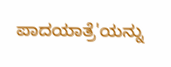ಪಾದಯಾತ್ರೆ'ಯನ್ನು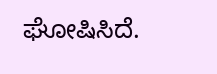ಘೋಷಿಸಿದೆ.